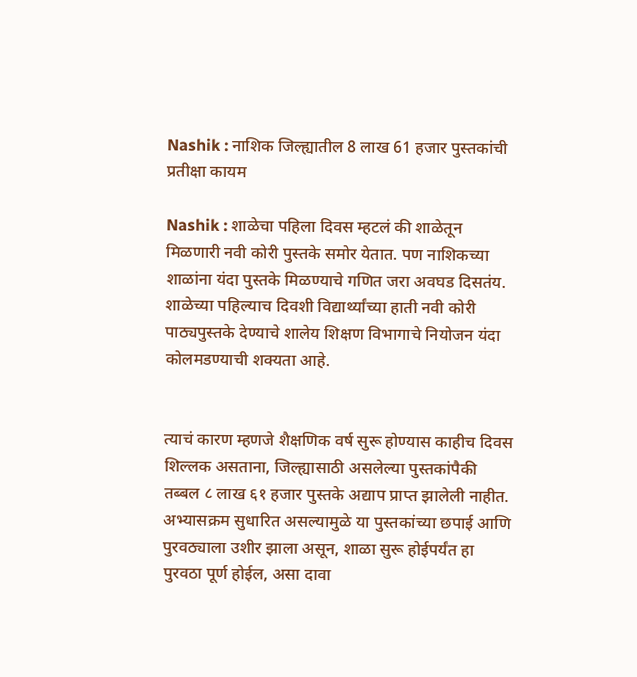Nashik : नाशिक जिल्ह्यातील 8 लाख 61 हजार पुस्तकांची प्रतीक्षा कायम

Nashik : शाळेचा पहिला दिवस म्हटलं की शाळेतून मिळणारी नवी कोरी पुस्तके समोर येतात. पण नाशिकच्या शाळांना यंदा पुस्तके मिळण्याचे गणित जरा अवघड दिसतंय. शाळेच्या पहिल्याच दिवशी विद्यार्थ्यांच्या हाती नवी कोरी पाठ्यपुस्तके देण्याचे शालेय शिक्षण विभागाचे नियोजन यंदा कोलमडण्याची शक्यता आहे.


त्याचं कारण म्हणजे शैक्षणिक वर्ष सुरू होण्यास काहीच दिवस शिल्लक असताना, जिल्ह्यासाठी असलेल्या पुस्तकांपैकी तब्बल ८ लाख ६१ हजार पुस्तके अद्याप प्राप्त झालेली नाहीत. अभ्यासक्रम सुधारित असल्यामुळे या पुस्तकांच्या छपाई आणि पुरवठ्याला उशीर झाला असून, शाळा सुरू होईपर्यंत हा पुरवठा पूर्ण होईल, असा दावा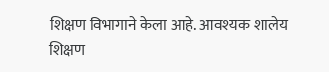शिक्षण विभागाने केला आहे. आवश्यक शालेय शिक्षण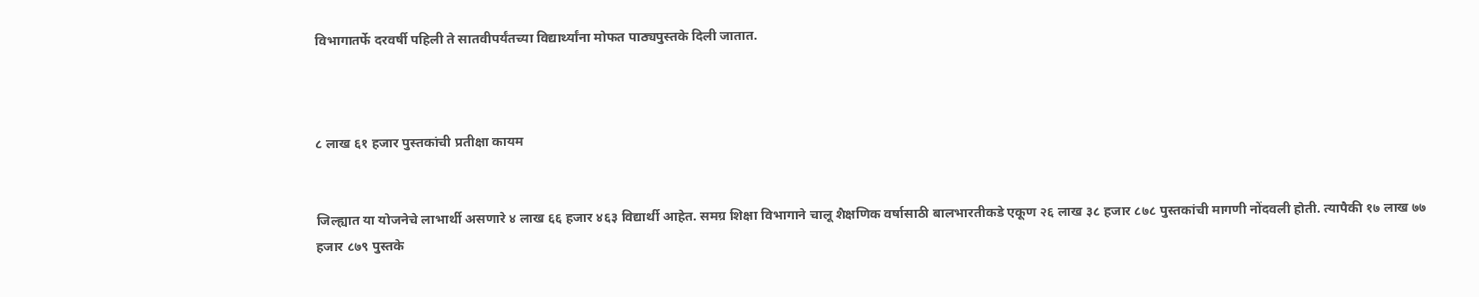विभागातर्फे दरवर्षी पहिली ते सातवीपर्यंतच्या विद्यार्थ्यांना मोफत पाठ्यपुस्तके दिली जातात.



८ लाख ६१ हजार पुस्तकांची प्रतीक्षा कायम


जिल्ह्यात या योजनेचे लाभार्थी असणारे ४ लाख ६६ हजार ४६३ विद्यार्थी आहेत. समग्र शिक्षा विभागाने चालू शैक्षणिक वर्षासाठी बालभारतीकडे एकूण २६ लाख ३८ हजार ८७८ पुस्तकांची मागणी नोंदवली होती. त्यापैकी १७ लाख ७७ हजार ८७९ पुस्तके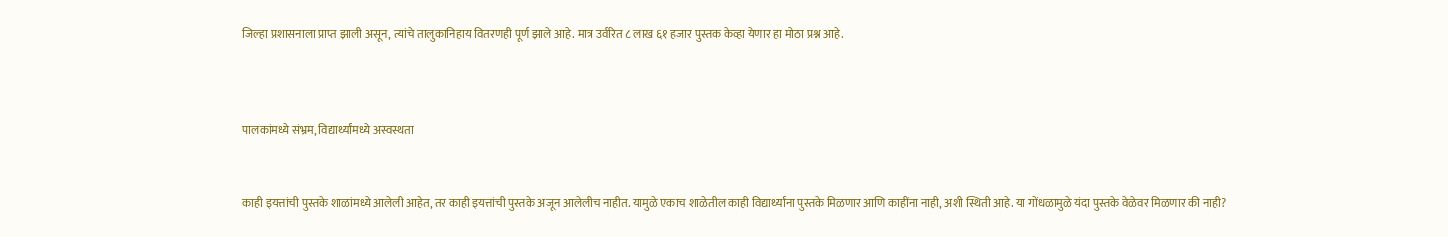जिल्हा प्रशासनाला प्राप्त झाली असून, त्यांचे तालुकानिहाय वितरणही पूर्ण झाले आहे. मात्र उर्वरित ८ लाख ६१ हजार पुस्तक केव्हा येणार हा मोठा प्रश्न आहे.



पालकांमध्ये संभ्रम, विद्यार्थ्यांमध्ये अस्वस्थता


काही इयत्तांची पुस्तके शाळांमध्ये आलेली आहेत, तर काही इयत्तांची पुस्तके अजून आलेलीच नाहीत. यामुळे एकाच शाळेतील काही विद्यार्थ्यांना पुस्तके मिळणार आणि काहींना नाही, अशी स्थिती आहे. या गोंधळामुळे यंदा पुस्तके वेळेवर मिळणार की नाही?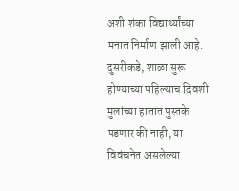अशी शंका विद्यार्थ्यांच्या मनात निर्माण झाली आहे. दुसरीकडे, शाळा सुरू होण्याच्या पहिल्याच दिवशी मुलांच्या हातात पुस्तके पडणार की नाही, या विवंचनेत असलेल्या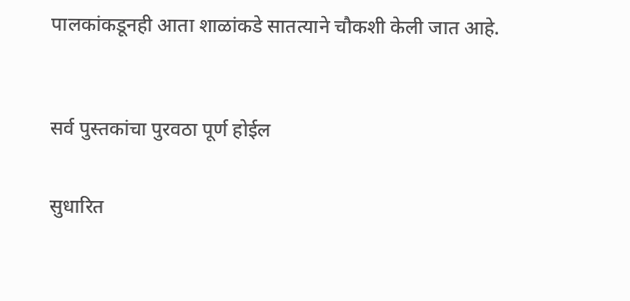पालकांकडूनही आता शाळांकडे सातत्याने चौकशी केली जात आहे.



सर्व पुस्तकांचा पुरवठा पूर्ण होईल


सुधारित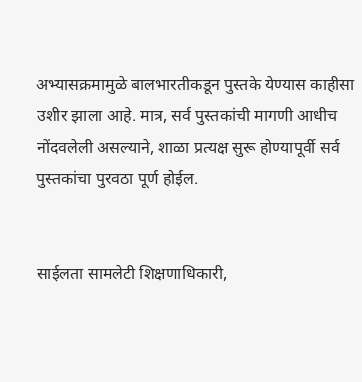अभ्यासक्रमामुळे बालभारतीकडून पुस्तके येण्यास काहीसा उशीर झाला आहे. मात्र, सर्व पुस्तकांची मागणी आधीच नोंदवलेली असल्याने, शाळा प्रत्यक्ष सुरू होण्यापूर्वी सर्व पुस्तकांचा पुरवठा पूर्ण होईल.


साईलता सामलेटी शिक्षणाधिकारी,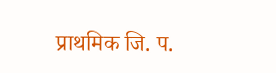प्राथमिक जि. प.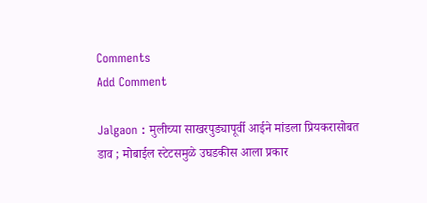Comments
Add Comment

Jalgaon : मुलीच्या साखरपुड्यापूर्वी आईने मांडला प्रियकरासोबत डाव ; मोबाईल स्टेटसमुळे उघडकीस आला प्रकार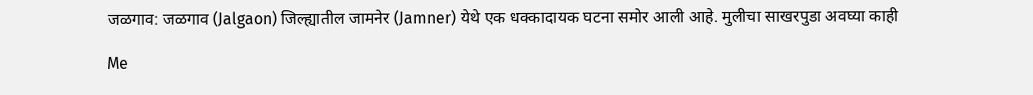जळगाव: जळगाव (Jalgaon) जिल्ह्यातील जामनेर (Jamner) येथे एक धक्कादायक घटना समोर आली आहे. मुलीचा साखरपुडा अवघ्या काही

Me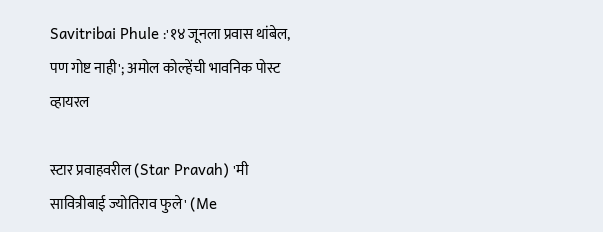Savitribai Phule :'१४ जूनला प्रवास थांबेल, पण गोष्ट नाही'; अमोल कोल्हेंची भावनिक पोस्ट व्हायरल

स्टार प्रवाहवरील (Star Pravah) 'मी सावित्रीबाई ज्योतिराव फुले' (Me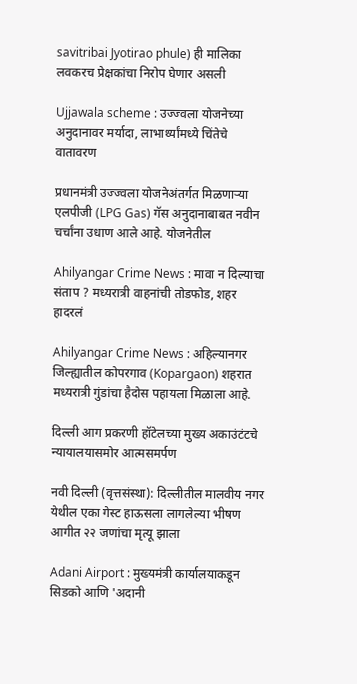savitribai Jyotirao phule) ही मालिका लवकरच प्रेक्षकांचा निरोप घेणार असली

Ujjawala scheme : उज्ज्वला योजनेच्या अनुदानावर मर्यादा, लाभार्थ्यांमध्ये चिंतेचे वातावरण

प्रधानमंत्री उज्ज्वला योजनेअंतर्गत मिळणाऱ्या एलपीजी (LPG Gas) गॅस अनुदानाबाबत नवीन चर्चांना उधाण आले आहे. योजनेतील

Ahilyangar Crime News : मावा न दिल्याचा संताप ? मध्यरात्री वाहनांची तोडफोड, शहर हादरलं

Ahilyangar Crime News : अहिल्यानगर जिल्ह्यातील कोपरगाव (Kopargaon) शहरात मध्यरात्री गुंडांचा हैदोस पहायला मिळाला आहे.

दिल्ली आग प्रकरणी हॉटेलच्या मुख्य अकाउंटंटचे न्यायालयासमोर आत्मसमर्पण

नवी दिल्ली (वृत्तसंस्था): दिल्लीतील मालवीय नगर येथील एका गेस्ट हाऊसला लागलेल्या भीषण आगीत २२ जणांचा मृत्यू झाला

Adani Airport : मुख्यमंत्री कार्यालयाकडून सिडको आणि 'अदानी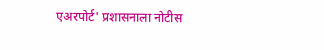एअरपोर्ट' प्रशासनाला नोटीस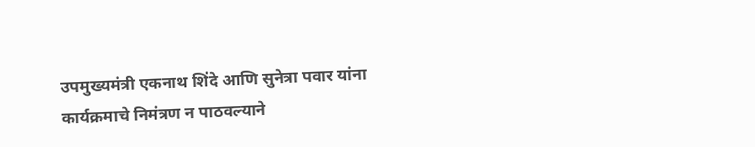उपमुख्यमंत्री एकनाथ शिंदे आणि सुनेत्रा पवार यांना कार्यक्रमाचे निमंत्रण न पाठवल्याने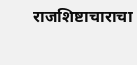राजशिष्टाचाराचा